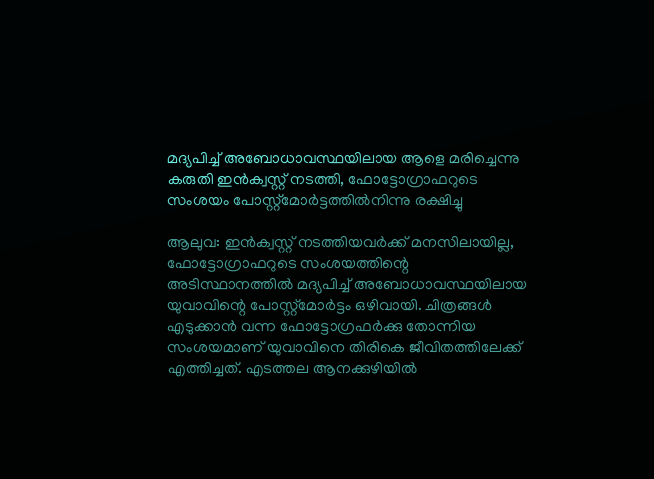മദ്യപിച്ച് അബോധാവസ്ഥയിലായ ആളെ മരിച്ചെന്നു കരുതി ഇന്‍ക്വസ്റ്റ് നടത്തി, ഫോട്ടോഗ്രാഫറുടെ സംശയം പോസ്റ്റ്‌മോര്‍ട്ടത്തില്‍നിന്നു രക്ഷിച്ചു

ആലുവ: ഇന്‍ക്വസ്റ്റ് നടത്തിയവര്‍ക്ക് മനസിലായില്ല, ഫോട്ടോഗ്രാഫറുടെ സംശയത്തിന്റെ അടിസ്ഥാനത്തില്‍ മദ്യപിച്ച് അബോധാവസ്ഥയിലായ യുവാവിന്റെ പോസ്റ്റ്‌മോര്‍ട്ടം ഒഴിവായി. ചിത്രങ്ങള്‍ എടുക്കാന്‍ വന്ന ഫോട്ടോഗ്രഫര്‍ക്കു തോന്നിയ സംശയമാണ് യുവാവിനെ തിരികെ ജീവിതത്തിലേക്ക് എത്തിച്ചത്. എടത്തല ആനക്കുഴിയില്‍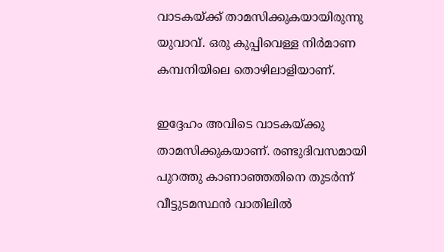വാടകയ്ക്ക് താമസിക്കുകയായിരുന്നു യുവാവ്. ഒരു കുപ്പിവെള്ള നിര്‍മാണ കമ്പനിയിലെ തൊഴിലാളിയാണ്.

ഇദ്ദേഹം അവിടെ വാടകയ്ക്കു താമസിക്കുകയാണ്. രണ്ടുദിവസമായി പുറത്തു കാണാഞ്ഞതിനെ തുടര്‍ന്ന് വീട്ടുടമസ്ഥന്‍ വാതിലില്‍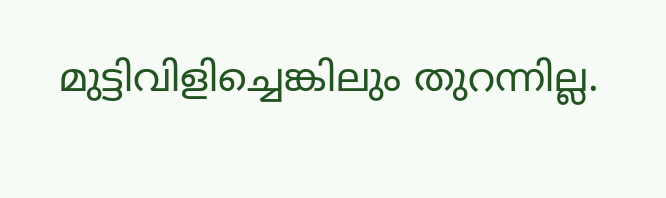മുട്ടിവിളിച്ചെങ്കിലും തുറന്നില്ല.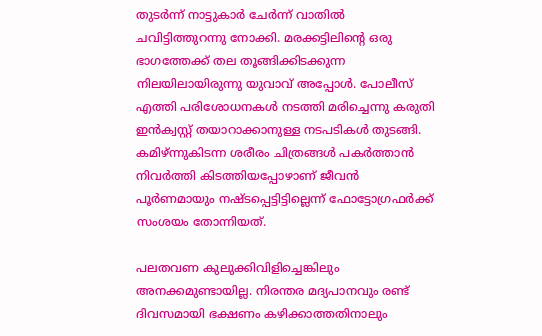തുടര്‍ന്ന് നാട്ടുകാര്‍ ചേര്‍ന്ന് വാതില്‍ ചവിട്ടിത്തുറന്നു നോക്കി. മരക്കട്ടിലിന്റെ ഒരു ഭാഗത്തേക്ക് തല തൂങ്ങിക്കിടക്കുന്ന നിലയിലായിരുന്നു യുവാവ് അപ്പോള്‍. പോലീസ് എത്തി പരിശോധനകള്‍ നടത്തി മരിച്ചെന്നു കരുതി ഇന്‍ക്വസ്റ്റ് തയാറാക്കാനുള്ള നടപടികള്‍ തുടങ്ങി. കമിഴ്ന്നുകിടന്ന ശരീരം ചിത്രങ്ങള്‍ പകര്‍ത്താന്‍ നിവര്‍ത്തി കിടത്തിയപ്പോഴാണ് ജീവന്‍ പൂര്‍ണമായും നഷ്ടപ്പെട്ടിട്ടില്ലെന്ന് ഫോട്ടോഗ്രഫര്‍ക്ക് സംശയം തോന്നിയത്.

പലതവണ കുലുക്കിവിളിച്ചെങ്കിലും അനക്കമുണ്ടായില്ല. നിരന്തര മദ്യപാനവും രണ്ട് ദിവസമായി ഭക്ഷണം കഴിക്കാത്തതിനാലും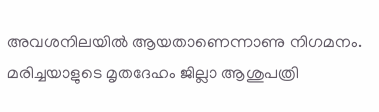അവശനിലയില്‍ ആയതാണെന്നാണു നിഗമനം. മരിച്ചയാളുടെ മൃതദേഹം ജില്ലാ ആശുപത്രി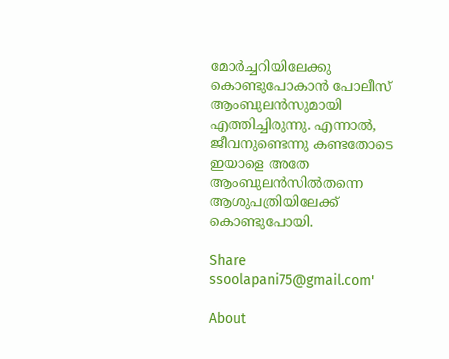മോര്‍ച്ചറിയിലേക്കു കൊണ്ടുപോകാന്‍ പോലീസ് ആംബുലന്‍സുമായി എത്തിച്ചിരുന്നു. എന്നാല്‍, ജീവനുണ്ടെന്നു കണ്ടതോടെ ഇയാളെ അതേ ആംബുലന്‍സില്‍തന്നെ ആശുപത്രിയിലേക്ക് കൊണ്ടുപോയി.

Share
ssoolapani75@gmail.com'

About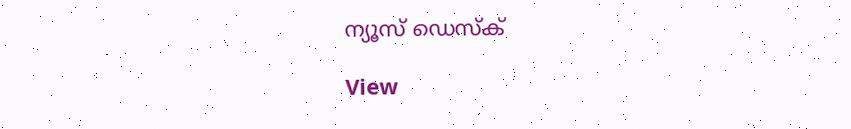ന്യൂസ് ഡെസ്ക്

View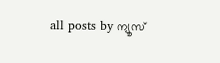all posts by ന്യൂസ്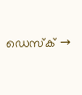ഡെസ്ക് →